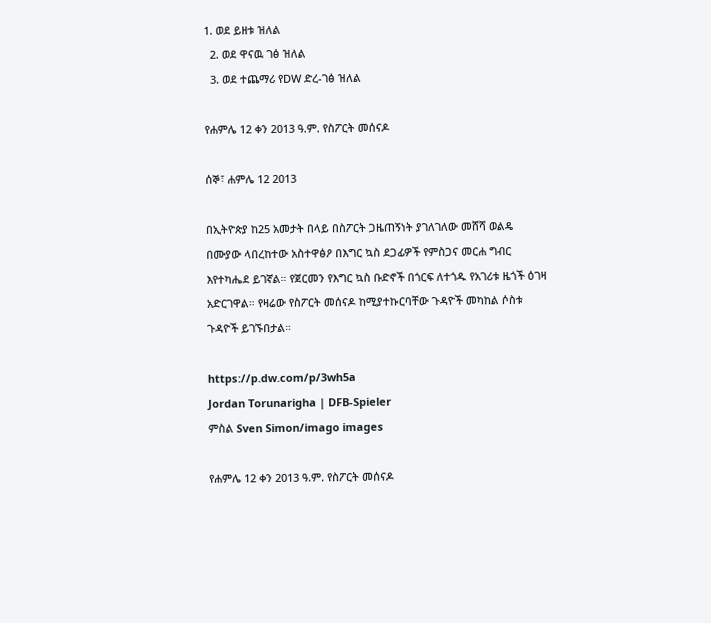1. ወደ ይዘቱ ዝለል
  2. ወደ ዋናዉ ገፅ ዝለል
  3. ወደ ተጨማሪ የDW ድረ-ገፅ ዝለል

የሐምሌ 12 ቀን 2013 ዓ.ም. የስፖርት መሰናዶ

ሰኞ፣ ሐምሌ 12 2013

በኢትዮጵያ ከ25 አመታት በላይ በስፖርት ጋዜጠኝነት ያገለገለው መሸሻ ወልዴ በሙያው ላበረከተው አስተዋፅዖ በእግር ኳስ ደጋፊዎች የምስጋና መርሐ ግብር እየተካሔደ ይገኛል። የጀርመን የእግር ኳስ ቡድኖች በጎርፍ ለተጎዱ የአገሪቱ ዜጎች ዕገዛ አድርገዋል። የዛሬው የስፖርት መሰናዶ ከሚያተኩርባቸው ጉዳዮች መካከል ሶስቱ ጉዳዮች ይገኙበታል።

https://p.dw.com/p/3wh5a
Jordan Torunarigha | DFB-Spieler
ምስል Sven Simon/imago images

የሐምሌ 12 ቀን 2013 ዓ.ም. የስፖርት መሰናዶ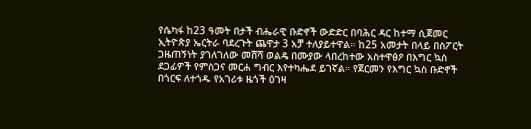የሴካፋ ከ23 ዓመት በታች ብሔራዊ ቡድኖች ውድድር በባሕር ዳር ከተማ ሲጀመር ኢትዮጵያ ኤርትራ ባደረጉት ጨዋታ 3 አቻ ተለያይተዋል። ከ25 አመታት በላይ በስፖርት ጋዜጠኝነት ያገለገለው መሸሻ ወልዴ በሙያው ላበረከተው አስተዋፅዖ በእግር ኳስ ደጋፊዎች የምስጋና መርሐ ግብር እየተካሔደ ይገኛል። የጀርመን የእግር ኳስ ቡድኖች በጎርፍ ለተጎዱ የአገሪቱ ዜጎች ዕገዛ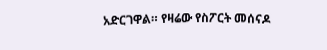አድርገዋል። የዛሬው የስፖርት መሰናዶ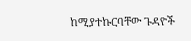ከሚያተኩርባቸው ጉዳዮች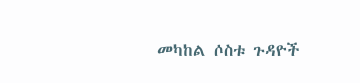መካከል ሶስቱ ጉዳዮች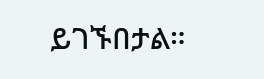ይገኙበታል።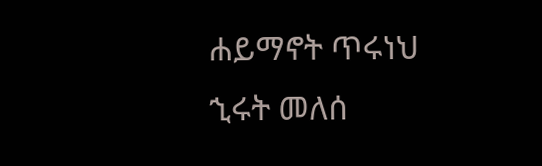ሐይማኖት ጥሩነህ
ኂሩት መለሰ